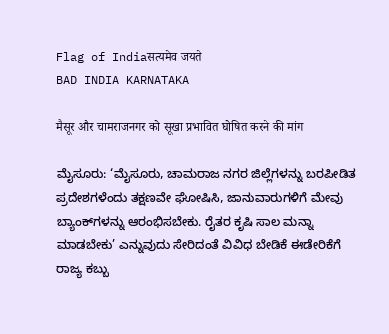Flag of Indiaसत्यमेव जयते
BAD INDIA KARNATAKA

मैसूर और चामराजनगर को सूखा प्रभावित घोषित करने की मांग

ಮೈಸೂರು: ‘ಮೈಸೂರು, ಚಾಮರಾಜ ನಗರ ಜಿಲ್ಲೆಗಳನ್ನು ಬರಪೀಡಿತ ಪ್ರದೇಶಗಳೆಂದು ತಕ್ಷಣವೇ ಘೋಷಿಸಿ, ಜಾನುವಾರುಗಳಿಗೆ ಮೇವು ಬ್ಯಾಂಕ್‌ಗಳನ್ನು ಆರಂಭಿಸಬೇಕು. ರೈತರ ಕೃಷಿ ಸಾಲ ಮನ್ನಾ ಮಾಡಬೇಕು’ ಎನ್ನುವುದು ಸೇರಿದಂತೆ ವಿವಿಧ ಬೇಡಿಕೆ ಈಡೇರಿಕೆಗೆ ರಾಜ್ಯ ಕಬ್ಬು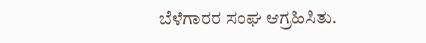ಬೆಳೆಗಾರರ ಸಂಘ ಆಗ್ರಹಿಸಿತು.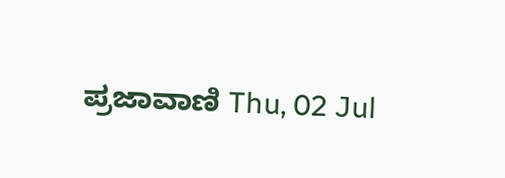ಪ್ರಜಾವಾಣಿ Thu, 02 Jul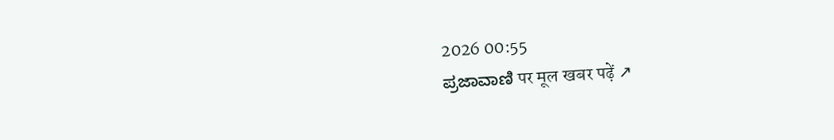2026 00:55
ಪ್ರಜಾವಾಣಿ पर मूल खबर पढ़ें ↗